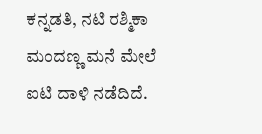ಕನ್ನಡತಿ, ನಟಿ ರಶ್ಮಿಕಾ ಮಂದಣ್ಣ ಮನೆ ಮೇಲೆ ಐಟಿ ದಾಳಿ ನಡೆದಿದೆ.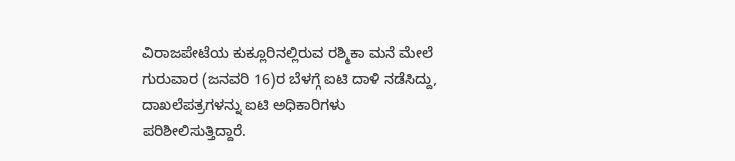ವಿರಾಜಪೇಟೆಯ ಕುಕ್ಲೂರಿನಲ್ಲಿರುವ ರಶ್ಮಿಕಾ ಮನೆ ಮೇಲೆ ಗುರುವಾರ (ಜನವರಿ 16)ರ ಬೆಳಗ್ಗೆ ಐಟಿ ದಾಳಿ ನಡೆಸಿದ್ದು, ದಾಖಲೆಪತ್ರಗಳನ್ನು ಐಟಿ ಅಧಿಕಾರಿಗಳು ಪರಿಶೀಲಿಸುತ್ತಿದ್ದಾರೆ.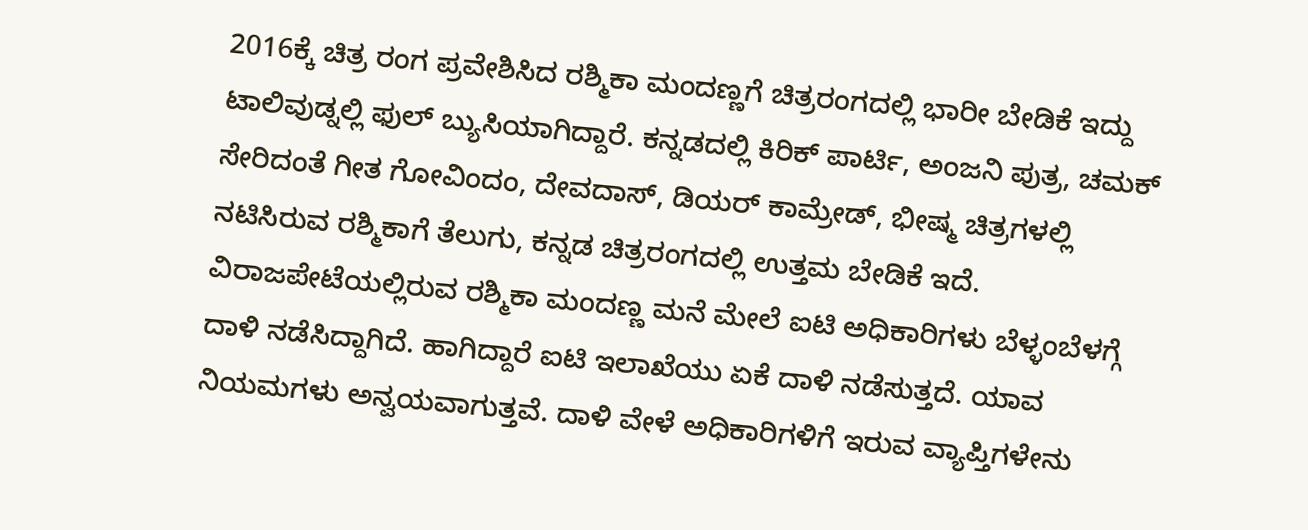2016ಕ್ಕೆ ಚಿತ್ರ ರಂಗ ಪ್ರವೇಶಿಸಿದ ರಶ್ಮಿಕಾ ಮಂದಣ್ಣಗೆ ಚಿತ್ರರಂಗದಲ್ಲಿ ಭಾರೀ ಬೇಡಿಕೆ ಇದ್ದು ಟಾಲಿವುಡ್ನಲ್ಲಿ ಫುಲ್ ಬ್ಯುಸಿಯಾಗಿದ್ದಾರೆ. ಕನ್ನಡದಲ್ಲಿ ಕಿರಿಕ್ ಪಾರ್ಟಿ, ಅಂಜನಿ ಪುತ್ರ, ಚಮಕ್ ಸೇರಿದಂತೆ ಗೀತ ಗೋವಿಂದಂ, ದೇವದಾಸ್, ಡಿಯರ್ ಕಾಮ್ರೇಡ್, ಭೀಷ್ಮ ಚಿತ್ರಗಳಲ್ಲಿ ನಟಿಸಿರುವ ರಶ್ಮಿಕಾಗೆ ತೆಲುಗು, ಕನ್ನಡ ಚಿತ್ರರಂಗದಲ್ಲಿ ಉತ್ತಮ ಬೇಡಿಕೆ ಇದೆ.
ವಿರಾಜಪೇಟೆಯಲ್ಲಿರುವ ರಶ್ಮಿಕಾ ಮಂದಣ್ಣ ಮನೆ ಮೇಲೆ ಐಟಿ ಅಧಿಕಾರಿಗಳು ಬೆಳ್ಳಂಬೆಳಗ್ಗೆ ದಾಳಿ ನಡೆಸಿದ್ದಾಗಿದೆ. ಹಾಗಿದ್ದಾರೆ ಐಟಿ ಇಲಾಖೆಯು ಏಕೆ ದಾಳಿ ನಡೆಸುತ್ತದೆ. ಯಾವ ನಿಯಮಗಳು ಅನ್ವಯವಾಗುತ್ತವೆ. ದಾಳಿ ವೇಳೆ ಅಧಿಕಾರಿಗಳಿಗೆ ಇರುವ ವ್ಯಾಪ್ತಿಗಳೇನು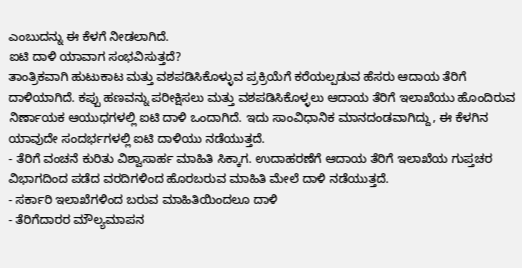ಎಂಬುದನ್ನು ಈ ಕೆಳಗೆ ನೀಡಲಾಗಿದೆ.
ಐಟಿ ದಾಳಿ ಯಾವಾಗ ಸಂಭವಿಸುತ್ತದೆ?
ತಾಂತ್ರಿಕವಾಗಿ ಹುಟುಕಾಟ ಮತ್ತು ವಶಪಡಿಸಿಕೊಳ್ಳುವ ಪ್ರಕ್ರಿಯೆಗೆ ಕರೆಯಲ್ಪಡುವ ಹೆಸರು ಆದಾಯ ತೆರಿಗೆ ದಾಳಿಯಾಗಿದೆ. ಕಪ್ಪು ಹಣವನ್ನು ಪರೀಕ್ಷಿಸಲು ಮತ್ತು ವಶಪಡಿಸಿಕೊಳ್ಳಲು ಆದಾಯ ತೆರಿಗೆ ಇಲಾಖೆಯು ಹೊಂದಿರುವ ನಿರ್ಣಾಯಕ ಆಯುಧಗಳಲ್ಲಿ ಐಟಿ ದಾಳಿ ಒಂದಾಗಿದೆ. ಇದು ಸಾಂವಿಧಾನಿಕ ಮಾನದಂಡವಾಗಿದ್ದು, ಈ ಕೆಳಗಿನ ಯಾವುದೇ ಸಂದರ್ಭಗಳಲ್ಲಿ ಐಟಿ ದಾಳಿಯು ನಡೆಯುತ್ತದೆ.
- ತೆರಿಗೆ ವಂಚನೆ ಕುರಿತು ವಿಶ್ವಾಸಾರ್ಹ ಮಾಹಿತಿ ಸಿಕ್ಕಾಗ. ಉದಾಹರಣೆಗೆ ಆದಾಯ ತೆರಿಗೆ ಇಲಾಖೆಯ ಗುಪ್ತಚರ ವಿಭಾಗದಿಂದ ಪಡೆದ ವರದಿಗಳಿಂದ ಹೊರಬರುವ ಮಾಹಿತಿ ಮೇಲೆ ದಾಳಿ ನಡೆಯುತ್ತದೆ.
- ಸರ್ಕಾರಿ ಇಲಾಖೆಗಳಿಂದ ಬರುವ ಮಾಹಿತಿಯಿಂದಲೂ ದಾಳಿ
- ತೆರಿಗೆದಾರರ ಮೌಲ್ಯಮಾಪನ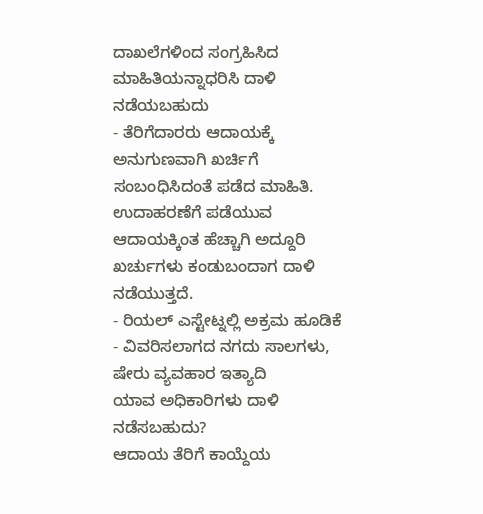ದಾಖಲೆಗಳಿಂದ ಸಂಗ್ರಹಿಸಿದ ಮಾಹಿತಿಯನ್ನಾಧರಿಸಿ ದಾಳಿ ನಡೆಯಬಹುದು
- ತೆರಿಗೆದಾರರು ಆದಾಯಕ್ಕೆ ಅನುಗುಣವಾಗಿ ಖರ್ಚಿಗೆ ಸಂಬಂಧಿಸಿದಂತೆ ಪಡೆದ ಮಾಹಿತಿ. ಉದಾಹರಣೆಗೆ ಪಡೆಯುವ ಆದಾಯಕ್ಕಿಂತ ಹೆಚ್ಚಾಗಿ ಅದ್ದೂರಿ ಖರ್ಚುಗಳು ಕಂಡುಬಂದಾಗ ದಾಳಿ ನಡೆಯುತ್ತದೆ.
- ರಿಯಲ್ ಎಸ್ಟೇಟ್ನಲ್ಲಿ ಅಕ್ರಮ ಹೂಡಿಕೆ
- ವಿವರಿಸಲಾಗದ ನಗದು ಸಾಲಗಳು, ಷೇರು ವ್ಯವಹಾರ ಇತ್ಯಾದಿ
ಯಾವ ಅಧಿಕಾರಿಗಳು ದಾಳಿ ನಡೆಸಬಹುದು?
ಆದಾಯ ತೆರಿಗೆ ಕಾಯ್ದೆಯ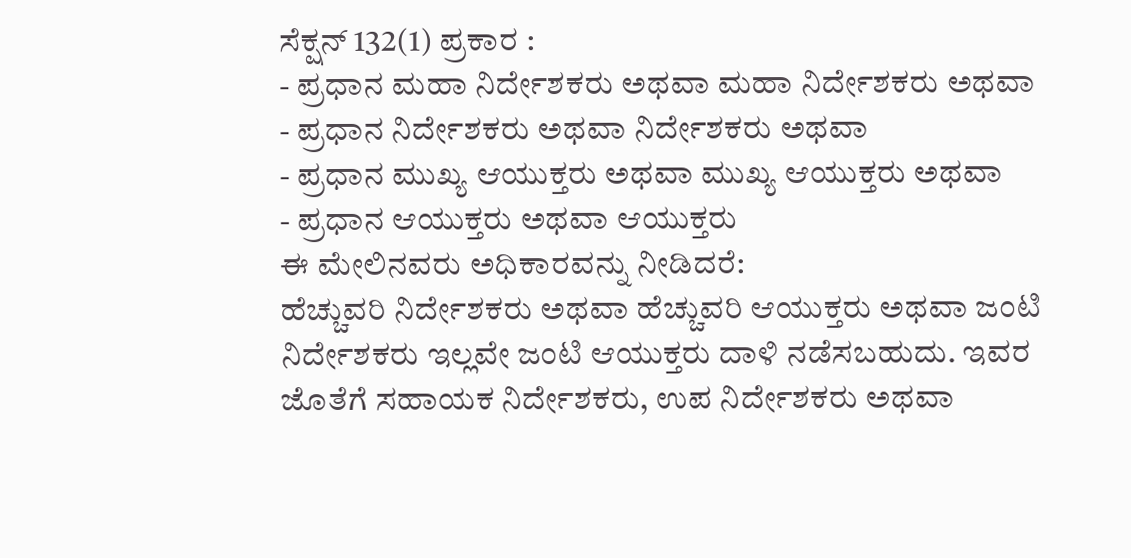ಸೆಕ್ಷನ್ 132(1) ಪ್ರಕಾರ :
- ಪ್ರಧಾನ ಮಹಾ ನಿರ್ದೇಶಕರು ಅಥವಾ ಮಹಾ ನಿರ್ದೇಶಕರು ಅಥವಾ
- ಪ್ರಧಾನ ನಿರ್ದೇಶಕರು ಅಥವಾ ನಿರ್ದೇಶಕರು ಅಥವಾ
- ಪ್ರಧಾನ ಮುಖ್ಯ ಆಯುಕ್ತರು ಅಥವಾ ಮುಖ್ಯ ಆಯುಕ್ತರು ಅಥವಾ
- ಪ್ರಧಾನ ಆಯುಕ್ತರು ಅಥವಾ ಆಯುಕ್ತರು
ಈ ಮೇಲಿನವರು ಅಧಿಕಾರವನ್ನು ನೀಡಿದರೆ:
ಹೆಚ್ಚುವರಿ ನಿರ್ದೇಶಕರು ಅಥವಾ ಹೆಚ್ಚುವರಿ ಆಯುಕ್ತರು ಅಥವಾ ಜಂಟಿ ನಿರ್ದೇಶಕರು ಇಲ್ಲವೇ ಜಂಟಿ ಆಯುಕ್ತರು ದಾಳಿ ನಡೆಸಬಹುದು. ಇವರ ಜೊತೆಗೆ ಸಹಾಯಕ ನಿರ್ದೇಶಕರು, ಉಪ ನಿರ್ದೇಶಕರು ಅಥವಾ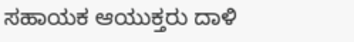ಸಹಾಯಕ ಆಯುಕ್ತರು ದಾಳಿ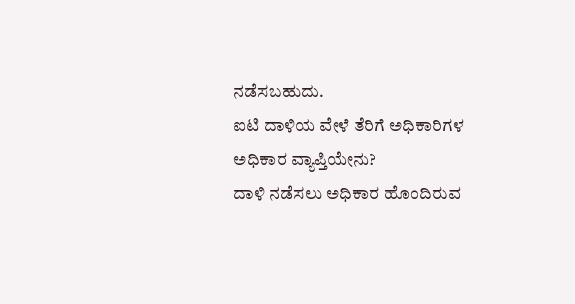ನಡೆಸಬಹುದು.
ಐಟಿ ದಾಳಿಯ ವೇಳೆ ತೆರಿಗೆ ಅಧಿಕಾರಿಗಳ ಅಧಿಕಾರ ವ್ಯಾಪ್ತಿಯೇನು?
ದಾಳಿ ನಡೆಸಲು ಅಧಿಕಾರ ಹೊಂದಿರುವ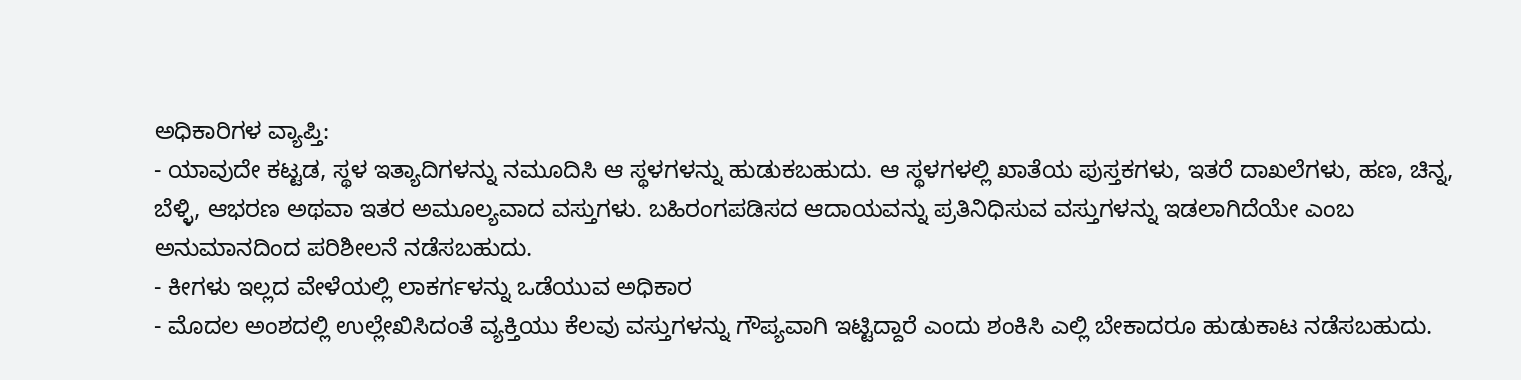ಅಧಿಕಾರಿಗಳ ವ್ಯಾಪ್ತಿ:
- ಯಾವುದೇ ಕಟ್ಟಡ, ಸ್ಥಳ ಇತ್ಯಾದಿಗಳನ್ನು ನಮೂದಿಸಿ ಆ ಸ್ಥಳಗಳನ್ನು ಹುಡುಕಬಹುದು. ಆ ಸ್ಥಳಗಳಲ್ಲಿ ಖಾತೆಯ ಪುಸ್ತಕಗಳು, ಇತರೆ ದಾಖಲೆಗಳು, ಹಣ, ಚಿನ್ನ, ಬೆಳ್ಳಿ, ಆಭರಣ ಅಥವಾ ಇತರ ಅಮೂಲ್ಯವಾದ ವಸ್ತುಗಳು. ಬಹಿರಂಗಪಡಿಸದ ಆದಾಯವನ್ನು ಪ್ರತಿನಿಧಿಸುವ ವಸ್ತುಗಳನ್ನು ಇಡಲಾಗಿದೆಯೇ ಎಂಬ ಅನುಮಾನದಿಂದ ಪರಿಶೀಲನೆ ನಡೆಸಬಹುದು.
- ಕೀಗಳು ಇಲ್ಲದ ವೇಳೆಯಲ್ಲಿ ಲಾಕರ್ಗಳನ್ನು ಒಡೆಯುವ ಅಧಿಕಾರ
- ಮೊದಲ ಅಂಶದಲ್ಲಿ ಉಲ್ಲೇಖಿಸಿದಂತೆ ವ್ಯಕ್ತಿಯು ಕೆಲವು ವಸ್ತುಗಳನ್ನು ಗೌಪ್ಯವಾಗಿ ಇಟ್ಟಿದ್ದಾರೆ ಎಂದು ಶಂಕಿಸಿ ಎಲ್ಲಿ ಬೇಕಾದರೂ ಹುಡುಕಾಟ ನಡೆಸಬಹುದು.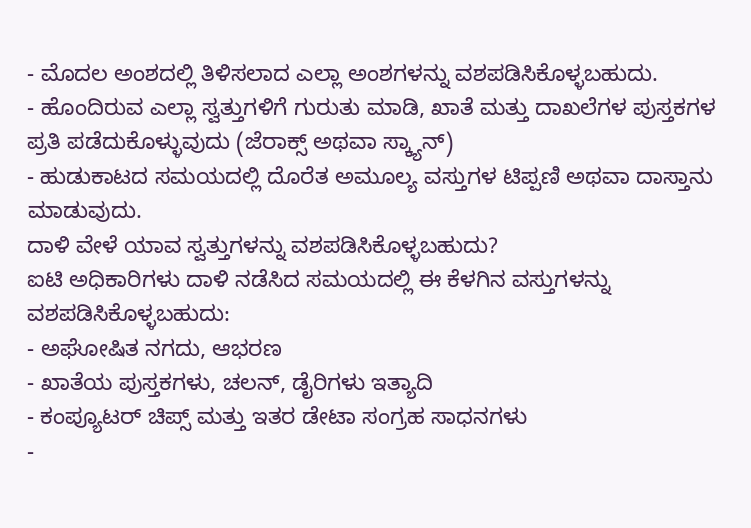- ಮೊದಲ ಅಂಶದಲ್ಲಿ ತಿಳಿಸಲಾದ ಎಲ್ಲಾ ಅಂಶಗಳನ್ನು ವಶಪಡಿಸಿಕೊಳ್ಳಬಹುದು.
- ಹೊಂದಿರುವ ಎಲ್ಲಾ ಸ್ವತ್ತುಗಳಿಗೆ ಗುರುತು ಮಾಡಿ, ಖಾತೆ ಮತ್ತು ದಾಖಲೆಗಳ ಪುಸ್ತಕಗಳ ಪ್ರತಿ ಪಡೆದುಕೊಳ್ಳುವುದು (ಜೆರಾಕ್ಸ್ ಅಥವಾ ಸ್ಕ್ಯಾನ್)
- ಹುಡುಕಾಟದ ಸಮಯದಲ್ಲಿ ದೊರೆತ ಅಮೂಲ್ಯ ವಸ್ತುಗಳ ಟಿಪ್ಪಣಿ ಅಥವಾ ದಾಸ್ತಾನು ಮಾಡುವುದು.
ದಾಳಿ ವೇಳೆ ಯಾವ ಸ್ವತ್ತುಗಳನ್ನು ವಶಪಡಿಸಿಕೊಳ್ಳಬಹುದು?
ಐಟಿ ಅಧಿಕಾರಿಗಳು ದಾಳಿ ನಡೆಸಿದ ಸಮಯದಲ್ಲಿ ಈ ಕೆಳಗಿನ ವಸ್ತುಗಳನ್ನು ವಶಪಡಿಸಿಕೊಳ್ಳಬಹುದು:
- ಅಘೋಷಿತ ನಗದು, ಆಭರಣ
- ಖಾತೆಯ ಪುಸ್ತಕಗಳು, ಚಲನ್, ಡೈರಿಗಳು ಇತ್ಯಾದಿ
- ಕಂಪ್ಯೂಟರ್ ಚಿಪ್ಸ್ ಮತ್ತು ಇತರ ಡೇಟಾ ಸಂಗ್ರಹ ಸಾಧನಗಳು
-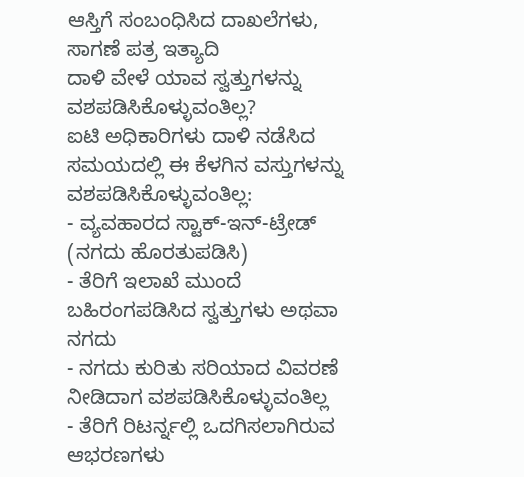ಆಸ್ತಿಗೆ ಸಂಬಂಧಿಸಿದ ದಾಖಲೆಗಳು, ಸಾಗಣೆ ಪತ್ರ ಇತ್ಯಾದಿ
ದಾಳಿ ವೇಳೆ ಯಾವ ಸ್ವತ್ತುಗಳನ್ನು ವಶಪಡಿಸಿಕೊಳ್ಳುವಂತಿಲ್ಲ?
ಐಟಿ ಅಧಿಕಾರಿಗಳು ದಾಳಿ ನಡೆಸಿದ ಸಮಯದಲ್ಲಿ ಈ ಕೆಳಗಿನ ವಸ್ತುಗಳನ್ನು ವಶಪಡಿಸಿಕೊಳ್ಳುವಂತಿಲ್ಲ:
- ವ್ಯವಹಾರದ ಸ್ಟಾಕ್-ಇನ್-ಟ್ರೇಡ್ (ನಗದು ಹೊರತುಪಡಿಸಿ)
- ತೆರಿಗೆ ಇಲಾಖೆ ಮುಂದೆ ಬಹಿರಂಗಪಡಿಸಿದ ಸ್ವತ್ತುಗಳು ಅಥವಾ ನಗದು
- ನಗದು ಕುರಿತು ಸರಿಯಾದ ವಿವರಣೆ ನೀಡಿದಾಗ ವಶಪಡಿಸಿಕೊಳ್ಳುವಂತಿಲ್ಲ
- ತೆರಿಗೆ ರಿಟರ್ನ್ನಲ್ಲಿ ಒದಗಿಸಲಾಗಿರುವ ಆಭರಣಗಳು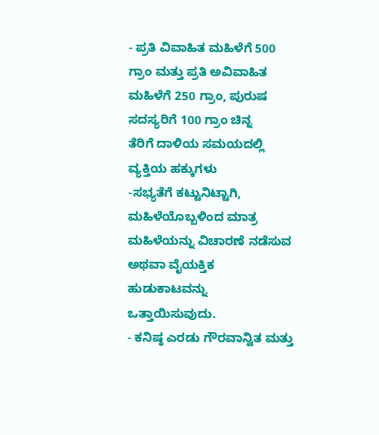- ಪ್ರತಿ ವಿವಾಹಿತ ಮಹಿಳೆಗೆ 500 ಗ್ರಾಂ ಮತ್ತು ಪ್ರತಿ ಅವಿವಾಹಿತ ಮಹಿಳೆಗೆ 250 ಗ್ರಾಂ, ಪುರುಷ ಸದಸ್ಯರಿಗೆ 100 ಗ್ರಾಂ ಚಿನ್ನ
ತೆರಿಗೆ ದಾಳಿಯ ಸಮಯದಲ್ಲಿ ವ್ಯಕ್ತಿಯ ಹಕ್ಕುಗಳು
-ಸಭ್ಯತೆಗೆ ಕಟ್ಟುನಿಟ್ಟಾಗಿ, ಮಹಿಳೆಯೊಬ್ಬಳಿಂದ ಮಾತ್ರ ಮಹಿಳೆಯನ್ನು ವಿಚಾರಣೆ ನಡೆಸುವ ಅಥವಾ ವೈಯಕ್ತಿಕ ಹುಡುಕಾಟವನ್ನು ಒತ್ತಾಯಿಸುವುದು.
- ಕನಿಷ್ಠ ಎರಡು ಗೌರವಾನ್ವಿತ ಮತ್ತು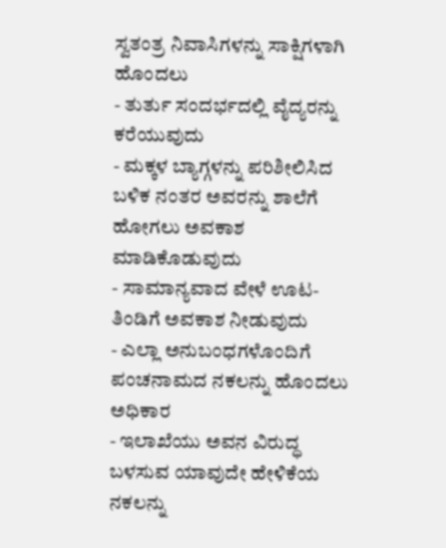ಸ್ವತಂತ್ರ ನಿವಾಸಿಗಳನ್ನು ಸಾಕ್ಷಿಗಳಾಗಿ ಹೊಂದಲು
- ತುರ್ತು ಸಂದರ್ಭದಲ್ಲಿ ವೈದ್ಯರನ್ನು ಕರೆಯುವುದು
- ಮಕ್ಕಳ ಬ್ಯಾಗ್ಗಳನ್ನು ಪರಿಶೀಲಿಸಿದ ಬಳಿಕ ನಂತರ ಅವರನ್ನು ಶಾಲೆಗೆ ಹೋಗಲು ಅವಕಾಶ ಮಾಡಿಕೊಡುವುದು
- ಸಾಮಾನ್ಯವಾದ ವೇಳೆ ಊಟ-ತಿಂಡಿಗೆ ಅವಕಾಶ ನೀಡುವುದು
- ಎಲ್ಲಾ ಅನುಬಂಧಗಳೊಂದಿಗೆ ಪಂಚನಾಮದ ನಕಲನ್ನು ಹೊಂದಲು ಅಧಿಕಾರ
- ಇಲಾಖೆಯು ಅವನ ವಿರುದ್ಧ ಬಳಸುವ ಯಾವುದೇ ಹೇಳಿಕೆಯ ನಕಲನ್ನು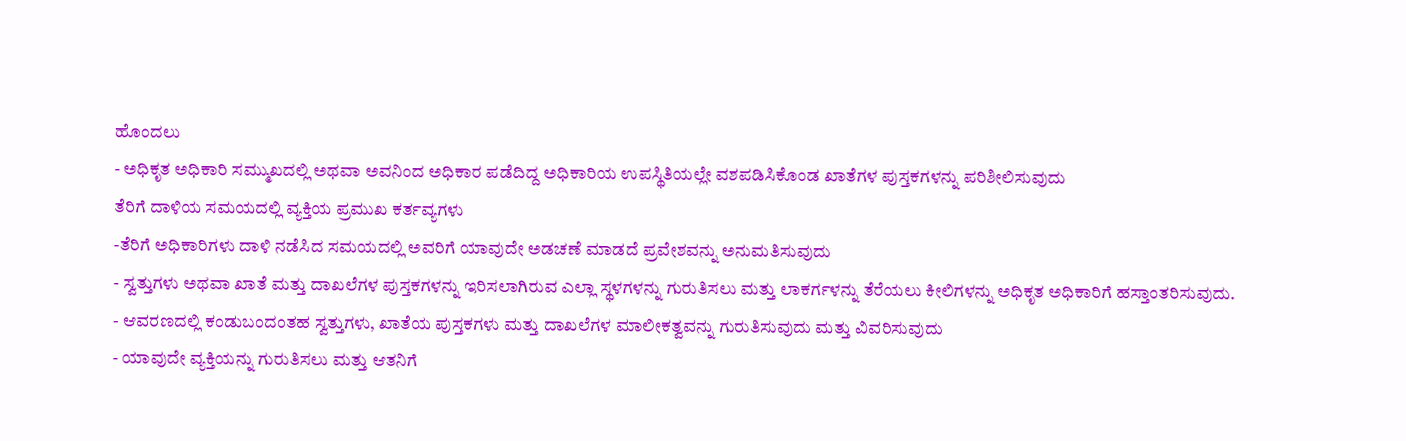ಹೊಂದಲು
- ಅಧಿಕೃತ ಅಧಿಕಾರಿ ಸಮ್ಮುಖದಲ್ಲಿ ಅಥವಾ ಅವನಿಂದ ಅಧಿಕಾರ ಪಡೆದಿದ್ದ ಅಧಿಕಾರಿಯ ಉಪಸ್ಥಿತಿಯಲ್ಲೇ ವಶಪಡಿಸಿಕೊಂಡ ಖಾತೆಗಳ ಪುಸ್ತಕಗಳನ್ನು ಪರಿಶೀಲಿಸುವುದು
ತೆರಿಗೆ ದಾಳಿಯ ಸಮಯದಲ್ಲಿ ವ್ಯಕ್ತಿಯ ಪ್ರಮುಖ ಕರ್ತವ್ಯಗಳು
-ತೆರಿಗೆ ಅಧಿಕಾರಿಗಳು ದಾಳಿ ನಡೆಸಿದ ಸಮಯದಲ್ಲಿ ಅವರಿಗೆ ಯಾವುದೇ ಅಡಚಣೆ ಮಾಡದೆ ಪ್ರವೇಶವನ್ನು ಅನುಮತಿಸುವುದು
- ಸ್ವತ್ತುಗಳು ಅಥವಾ ಖಾತೆ ಮತ್ತು ದಾಖಲೆಗಳ ಪುಸ್ತಕಗಳನ್ನು ಇರಿಸಲಾಗಿರುವ ಎಲ್ಲಾ ಸ್ಥಳಗಳನ್ನು ಗುರುತಿಸಲು ಮತ್ತು ಲಾಕರ್ಗಳನ್ನು ತೆರೆಯಲು ಕೀಲಿಗಳನ್ನು ಅಧಿಕೃತ ಅಧಿಕಾರಿಗೆ ಹಸ್ತಾಂತರಿಸುವುದು.
- ಆವರಣದಲ್ಲಿ ಕಂಡುಬಂದಂತಹ ಸ್ವತ್ತುಗಳು, ಖಾತೆಯ ಪುಸ್ತಕಗಳು ಮತ್ತು ದಾಖಲೆಗಳ ಮಾಲೀಕತ್ವವನ್ನು ಗುರುತಿಸುವುದು ಮತ್ತು ವಿವರಿಸುವುದು
- ಯಾವುದೇ ವ್ಯಕ್ತಿಯನ್ನು ಗುರುತಿಸಲು ಮತ್ತು ಆತನಿಗೆ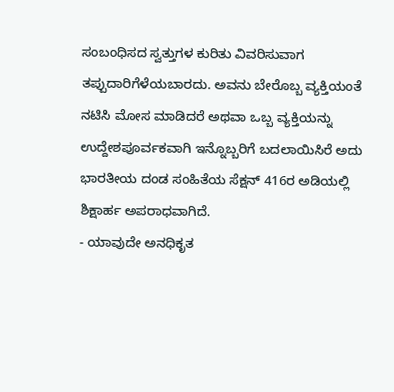ಸಂಬಂಧಿಸದ ಸ್ವತ್ತುಗಳ ಕುರಿತು ವಿವರಿಸುವಾಗ ತಪ್ಪುದಾರಿಗೆಳೆಯಬಾರದು. ಅವನು ಬೇರೊಬ್ಬ ವ್ಯಕ್ತಿಯಂತೆ ನಟಿಸಿ ಮೋಸ ಮಾಡಿದರೆ ಅಥವಾ ಒಬ್ಬ ವ್ಯಕ್ತಿಯನ್ನು ಉದ್ದೇಶಪೂರ್ವಕವಾಗಿ ಇನ್ನೊಬ್ಬರಿಗೆ ಬದಲಾಯಿಸಿರೆ ಅದು ಭಾರತೀಯ ದಂಡ ಸಂಹಿತೆಯ ಸೆಕ್ಷನ್ 416ರ ಅಡಿಯಲ್ಲಿ ಶಿಕ್ಷಾರ್ಹ ಅಪರಾಧವಾಗಿದೆ.
- ಯಾವುದೇ ಅನಧಿಕೃತ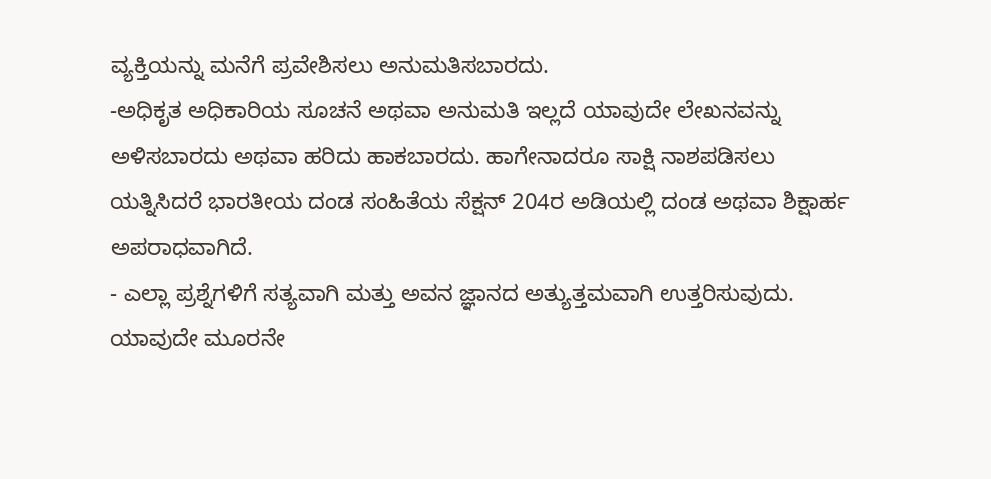ವ್ಯಕ್ತಿಯನ್ನು ಮನೆಗೆ ಪ್ರವೇಶಿಸಲು ಅನುಮತಿಸಬಾರದು.
-ಅಧಿಕೃತ ಅಧಿಕಾರಿಯ ಸೂಚನೆ ಅಥವಾ ಅನುಮತಿ ಇಲ್ಲದೆ ಯಾವುದೇ ಲೇಖನವನ್ನು ಅಳಿಸಬಾರದು ಅಥವಾ ಹರಿದು ಹಾಕಬಾರದು. ಹಾಗೇನಾದರೂ ಸಾಕ್ಷಿ ನಾಶಪಡಿಸಲು ಯತ್ನಿಸಿದರೆ ಭಾರತೀಯ ದಂಡ ಸಂಹಿತೆಯ ಸೆಕ್ಷನ್ 204ರ ಅಡಿಯಲ್ಲಿ ದಂಡ ಅಥವಾ ಶಿಕ್ಷಾರ್ಹ ಅಪರಾಧವಾಗಿದೆ.
- ಎಲ್ಲಾ ಪ್ರಶ್ನೆಗಳಿಗೆ ಸತ್ಯವಾಗಿ ಮತ್ತು ಅವನ ಜ್ಞಾನದ ಅತ್ಯುತ್ತಮವಾಗಿ ಉತ್ತರಿಸುವುದು. ಯಾವುದೇ ಮೂರನೇ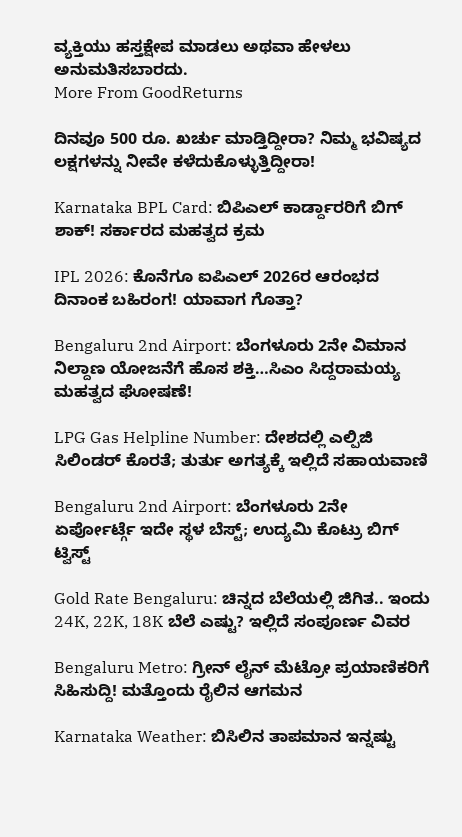ವ್ಯಕ್ತಿಯು ಹಸ್ತಕ್ಷೇಪ ಮಾಡಲು ಅಥವಾ ಹೇಳಲು ಅನುಮತಿಸಬಾರದು.
More From GoodReturns

ದಿನವೂ 500 ರೂ. ಖರ್ಚು ಮಾಡ್ತಿದ್ದೀರಾ? ನಿಮ್ಮ ಭವಿಷ್ಯದ ಲಕ್ಷಗಳನ್ನು ನೀವೇ ಕಳೆದುಕೊಳ್ಳುತ್ತಿದ್ದೀರಾ!

Karnataka BPL Card: ಬಿಪಿಎಲ್ ಕಾರ್ಡ್ದಾರರಿಗೆ ಬಿಗ್ ಶಾಕ್! ಸರ್ಕಾರದ ಮಹತ್ವದ ಕ್ರಮ

IPL 2026: ಕೊನೆಗೂ ಐಪಿಎಲ್ 2026ರ ಆರಂಭದ ದಿನಾಂಕ ಬಹಿರಂಗ! ಯಾವಾಗ ಗೊತ್ತಾ?

Bengaluru 2nd Airport: ಬೆಂಗಳೂರು 2ನೇ ವಿಮಾನ ನಿಲ್ದಾಣ ಯೋಜನೆಗೆ ಹೊಸ ಶಕ್ತಿ…ಸಿಎಂ ಸಿದ್ದರಾಮಯ್ಯ ಮಹತ್ವದ ಘೋಷಣೆ!

LPG Gas Helpline Number: ದೇಶದಲ್ಲಿ ಎಲ್ಪಿಜಿ ಸಿಲಿಂಡರ್ ಕೊರತೆ; ತುರ್ತು ಅಗತ್ಯಕ್ಕೆ ಇಲ್ಲಿದೆ ಸಹಾಯವಾಣಿ

Bengaluru 2nd Airport: ಬೆಂಗಳೂರು 2ನೇ ಏರ್ಪೋರ್ಟ್ಗೆ ಇದೇ ಸ್ಥಳ ಬೆಸ್ಟ್; ಉದ್ಯಮಿ ಕೊಟ್ರು ಬಿಗ್ ಟ್ವಿಸ್ಟ್

Gold Rate Bengaluru: ಚಿನ್ನದ ಬೆಲೆಯಲ್ಲಿ ಜಿಗಿತ.. ಇಂದು 24K, 22K, 18K ಬೆಲೆ ಎಷ್ಟು? ಇಲ್ಲಿದೆ ಸಂಪೂರ್ಣ ವಿವರ

Bengaluru Metro: ಗ್ರೀನ್ ಲೈನ್ ಮೆಟ್ರೋ ಪ್ರಯಾಣಿಕರಿಗೆ ಸಿಹಿಸುದ್ದಿ! ಮತ್ತೊಂದು ರೈಲಿನ ಆಗಮನ

Karnataka Weather: ಬಿಸಿಲಿನ ತಾಪಮಾನ ಇನ್ನಷ್ಟು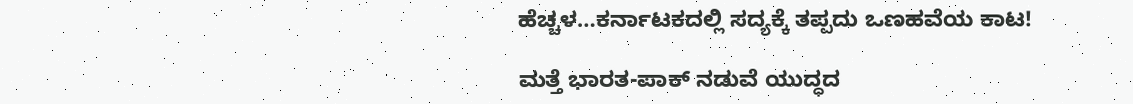ಹೆಚ್ಚಳ…ಕರ್ನಾಟಕದಲ್ಲಿ ಸದ್ಯಕ್ಕೆ ತಪ್ಪದು ಒಣಹವೆಯ ಕಾಟ!

ಮತ್ತೆ ಭಾರತ-ಪಾಕ್ ನಡುವೆ ಯುದ್ಧದ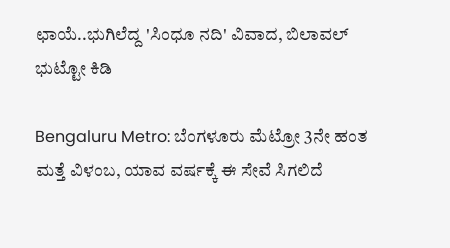ಛಾಯೆ..ಭುಗಿಲೆದ್ದ 'ಸಿಂಧೂ ನದಿ' ವಿವಾದ, ಬಿಲಾವಲ್ ಭುಟ್ಟೋ ಕಿಡಿ

Bengaluru Metro: ಬೆಂಗಳೂರು ಮೆಟ್ರೋ 3ನೇ ಹಂತ ಮತ್ತೆ ವಿಳಂಬ, ಯಾವ ವರ್ಷಕ್ಕೆ ಈ ಸೇವೆ ಸಿಗಲಿದೆ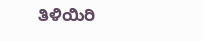ತಿಳಿಯಿರಿ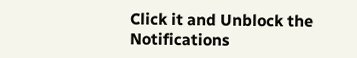Click it and Unblock the Notifications